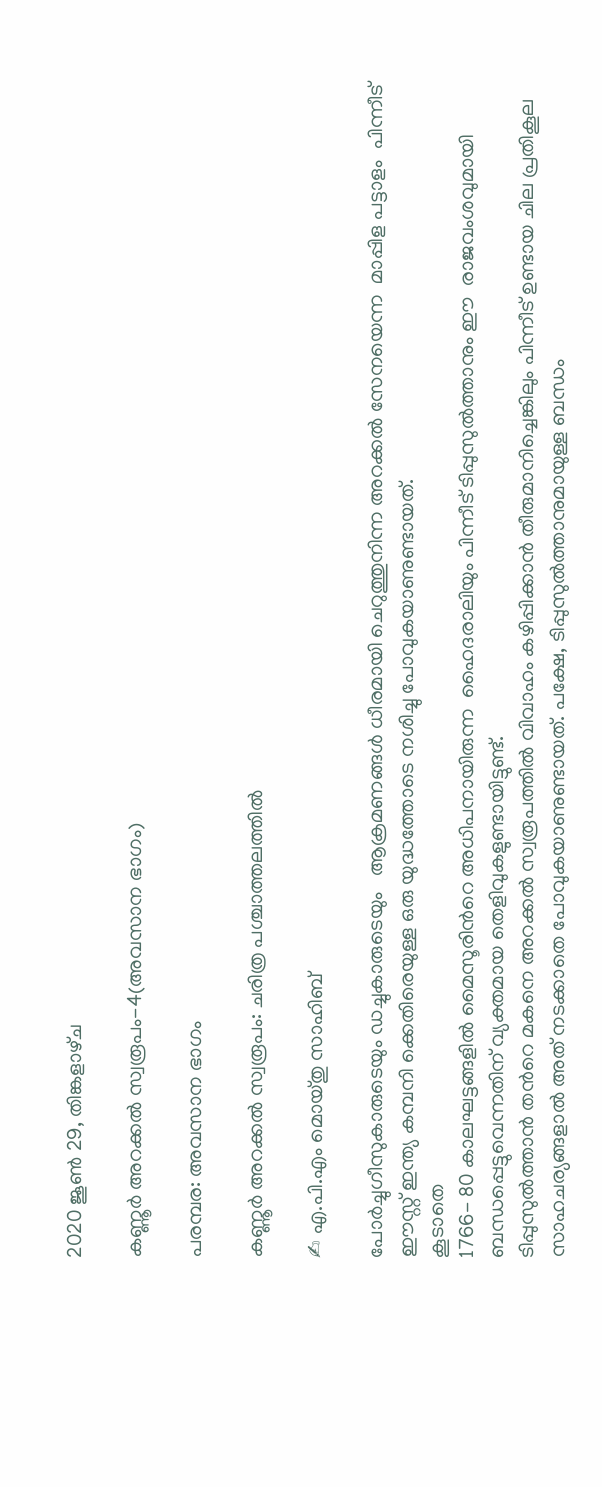2020 ജൂൺ 29, തിങ്കളാഴ്‌ച

കണ്ണൂർ അറക്കൽ സ്വരൂപം-4(അവസാന ഭാഗം)

പരമ്പര: അവസാന ഭാഗം

കണ്ണൂർ അറക്കൽ സ്വരൂപം: ചരിത്ര പശ്ചാത്തലത്തിൽ

✍ എ.പി.എം മൊയ്തു സാഹിബ്

പോർച്ചുഗീസുകാരുടെയും ഡച്ചുകാരുടെയും   ആക്രമണങ്ങൾ ധീരമായി ചെറുത്തുനിന്ന അറക്കൽ സേനയെന്ന  മാപ്പിള പട്ടാളം  പിന്നീട് ഈസ്റ്റ് ഇന്ത്യ കമ്പനി ക്കെതിരെയുള്ള ഒരു യുദ്ധത്തോടെ നശിച്ചു പോവുകയാണുണ്ടായത്.
കൂടാതെ
1766- 80 കാലഘട്ടങ്ങളിൽ മൈസൂരിൻറെ അധിപനായിരുന്ന  ഹൈദരാലിയും പിന്നീട് ടിപ്പുസുൽത്താനും ഈ  രാജവംശവുമായി ബന്ധപ്പെട്ടുവെന്നതിന് വ്യക്തമായ തെളിവുകളുണ്ടായിട്ടുണ്ട്.
ടിപ്പുസുൽത്താൻ തൻറെ മകനെ അറക്കൽ സ്വരൂപത്തിൽ വിവാഹം കഴിപ്പിക്കാൻ തീരുമാനിച്ചെങ്കിലും പിന്നീട് ഉണ്ടായ ചില പ്രതികൂല സാഹചര്യങ്ങളാൽ അത് നടക്കാതെ പോവുകയാണുണ്ടായത്. പക്ഷേ, ടിപ്പുസുൽത്താനുമായുള്ള ബന്ധം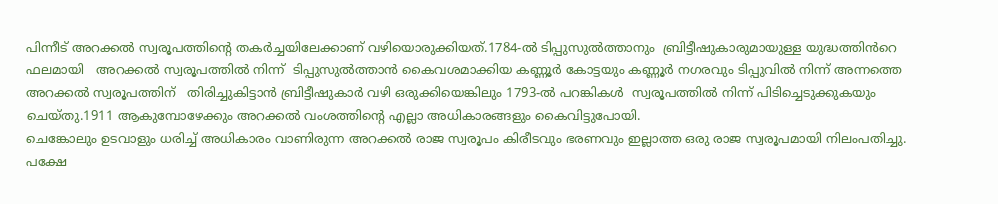പിന്നീട് അറക്കൽ സ്വരൂപത്തിന്റെ തകർച്ചയിലേക്കാണ് വഴിയൊരുക്കിയത്.1784-ൽ ടിപ്പുസുൽത്താനും  ബ്രിട്ടീഷുകാരുമായുള്ള യുദ്ധത്തിൻറെ ഫലമായി   അറക്കൽ സ്വരൂപത്തിൽ നിന്ന്  ടിപ്പുസുൽത്താൻ കൈവശമാക്കിയ കണ്ണൂർ കോട്ടയും കണ്ണൂർ നഗരവും ടിപ്പുവിൽ നിന്ന് അന്നത്തെ അറക്കൽ സ്വരൂപത്തിന്   തിരിച്ചുകിട്ടാൻ ബ്രിട്ടീഷുകാർ വഴി ഒരുക്കിയെങ്കിലും 1793-ൽ പറങ്കികൾ  സ്വരൂപത്തിൽ നിന്ന് പിടിച്ചെടുക്കുകയും ചെയ്തു.1911 ആകുമ്പോഴേക്കും അറക്കൽ വംശത്തിന്റെ എല്ലാ അധികാരങ്ങളും കൈവിട്ടുപോയി.
ചെങ്കോലും ഉടവാളും ധരിച്ച് അധികാരം വാണിരുന്ന അറക്കൽ രാജ സ്വരൂപം കിരീടവും ഭരണവും ഇല്ലാത്ത ഒരു രാജ സ്വരൂപമായി നിലംപതിച്ചു. പക്ഷേ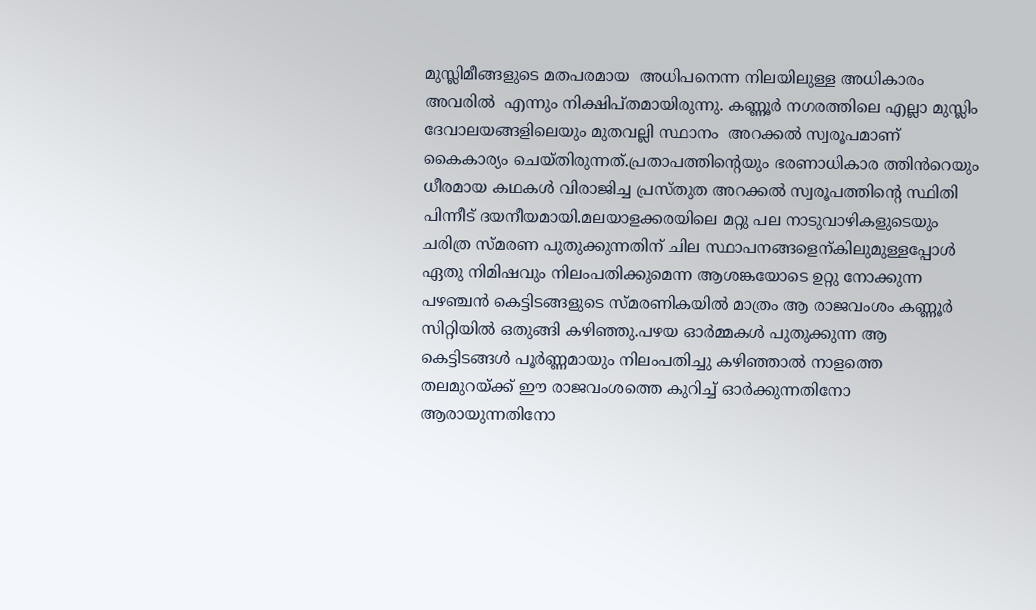മുസ്ലിമീങ്ങളുടെ മതപരമായ  അധിപനെന്ന നിലയിലുള്ള അധികാരം അവരിൽ  എന്നും നിക്ഷിപ്തമായിരുന്നു. കണ്ണൂർ നഗരത്തിലെ എല്ലാ മുസ്ലിം ദേവാലയങ്ങളിലെയും മുതവല്ലി സ്ഥാനം  അറക്കൽ സ്വരൂപമാണ് കൈകാര്യം ചെയ്തിരുന്നത്.പ്രതാപത്തിന്റെയും ഭരണാധികാര ത്തിൻറെയും ധീരമായ കഥകൾ വിരാജിച്ച പ്രസ്തുത അറക്കൽ സ്വരൂപത്തിന്റെ സ്ഥിതി പിന്നീട് ദയനീയമായി.മലയാളക്കരയിലെ മറ്റു പല നാടുവാഴികളുടെയും ചരിത്ര സ്മരണ പുതുക്കുന്നതിന് ചില സ്ഥാപനങ്ങളെന്കിലുമുള്ളപ്പോൾ ഏതു നിമിഷവും നിലംപതിക്കുമെന്ന ആശങ്കയോടെ ഉറ്റു നോക്കുന്ന പഴഞ്ചൻ കെട്ടിടങ്ങളുടെ സ്മരണികയിൽ മാത്രം ആ രാജവംശം കണ്ണൂർ സിറ്റിയിൽ ഒതുങ്ങി കഴിഞ്ഞു.പഴയ ഓർമ്മകൾ പുതുക്കുന്ന ആ കെട്ടിടങ്ങൾ പൂർണ്ണമായും നിലംപതിച്ചു കഴിഞ്ഞാൽ നാളത്തെ തലമുറയ്ക്ക് ഈ രാജവംശത്തെ കുറിച്ച് ഓർക്കുന്നതിനോ ആരായുന്നതിനോ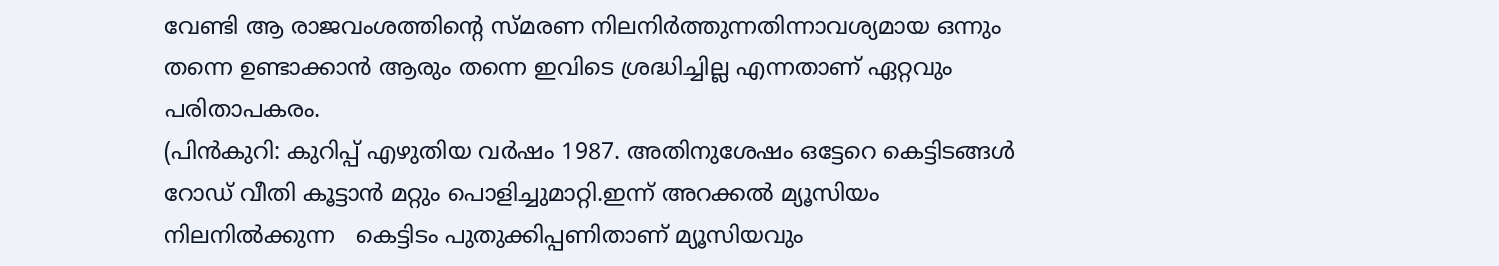വേണ്ടി ആ രാജവംശത്തിന്റെ സ്മരണ നിലനിർത്തുന്നതിന്നാവശ്യമായ ഒന്നും തന്നെ ഉണ്ടാക്കാൻ ആരും തന്നെ ഇവിടെ ശ്രദ്ധിച്ചില്ല എന്നതാണ് ഏറ്റവും പരിതാപകരം.
(പിൻകുറി: കുറിപ്പ് എഴുതിയ വർഷം 1987. അതിനുശേഷം ഒട്ടേറെ കെട്ടിടങ്ങൾ റോഡ് വീതി കൂട്ടാൻ മറ്റും പൊളിച്ചുമാറ്റി.ഇന്ന് അറക്കൽ മ്യൂസിയം നിലനിൽക്കുന്ന   കെട്ടിടം പുതുക്കിപ്പണിതാണ് മ്യൂസിയവും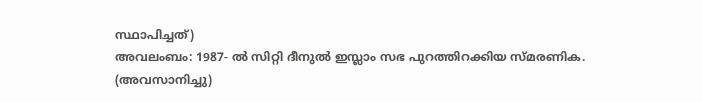സ്ഥാപിച്ചത്)
അവലംബം: 1987- ൽ സിറ്റി ദീനുൽ ഇസ്ലാം സഭ പുറത്തിറക്കിയ സ്മരണിക.
(അവസാനിച്ചു)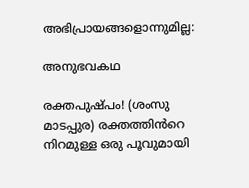അഭിപ്രായങ്ങളൊന്നുമില്ല:

അനുഭവകഥ

രക്തപുഷ്പം! (ശംസു മാടപ്പുര) രക്തത്തിൻറെ  നിറമുള്ള ഒരു പൂവുമായി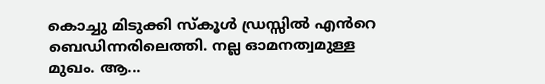കൊച്ചു മിടുക്കി സ്കൂൾ ഡ്രസ്സിൽ എൻറെ ബെഡിന്നരിലെത്തി. നല്ല ഓമനത്വമുള്ള മുഖം. ആ...